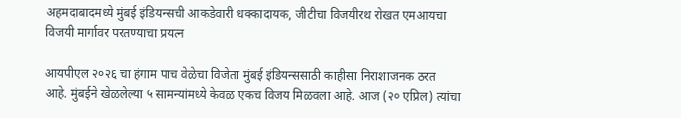अहमदाबादमध्ये मुंबई इंडियन्सची आकडेवारी धक्कादायक, जीटीचा विजयीरथ रोखत एमआयचा विजयी मार्गावर परतण्याचा प्रयत्न

आयपीएल २०२६ चा हंगाम पाच वेळेचा विजेता मुंबई इंडियन्ससाठी काहीसा निराशाजनक ठरत आहे. मुंबईने खेळलेल्या ५ सामन्यांमध्ये केवळ एकच विजय मिळवला आहे. आज (२० एप्रिल) त्यांचा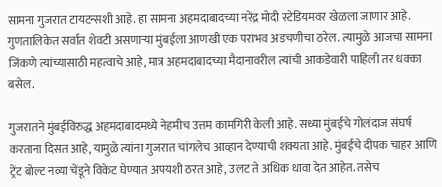सामना गुजरात टायटन्सशी आहे. हा सामना अहमदाबादच्या नरेंद्र मोदी स्टेडियमवर खेळला जाणार आहे. गुणतालिकेत सर्वात शेवटी असणाऱ्या मुंबईला आणखी एक पराभव अडचणीचा ठरेल. त्यामुळे आजचा सामना जिंकणे त्यांच्यासाठी महत्वाचे आहे, मात्र अहमदाबादच्या मैदानावरील त्यांची आकडेवारी पाहिली तर धक्का बसेल.

गुजरातने मुंबईविरुद्ध अहमदाबादमध्ये नेहमीच उत्तम कामगिरी केली आहे. सध्या मुंबईचे गोलंदाज संघर्ष करताना दिसत आहे, यामुळे त्यांना गुजरात चांगलेच आव्हान देण्याची शक्यता आहे. मुंबईचे दीपक चाहर आणि ट्रेंट बोल्ट नव्या चेंडूने विकेट घेण्यात अपयशी ठरत आहे, उलट ते अधिक धावा देत आहेत. तसेच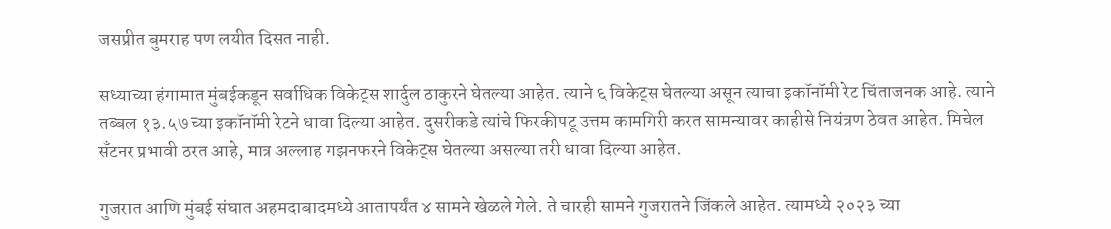जसप्रीत बुमराह पण लयीत दिसत नाही.

सध्याच्या हंगामात मुंबईकडून सर्वाधिक विकेट्स शार्दुल ठाकुरने घेतल्या आहेत. त्याने ६ विकेट्स घेतल्या असून त्याचा इकॉनॉमी रेट चिंताजनक आहे. त्याने तब्बल १३.५७ च्या इकॉनॉमी रेटने धावा दिल्या आहेत. दुसरीकडे त्यांचे फिरकीपटू उत्तम कामगिरी करत सामन्यावर काहीसे नियंत्रण ठेवत आहेत. मिचेल सॅंटनर प्रभावी ठरत आहे, मात्र अल्लाह गझनफरने विकेट्स घेतल्या असल्या तरी धावा दिल्या आहेत.

गुजरात आणि मुंबई संघात अहमदाबादमध्ये आतापर्यंत ४ सामने खेळले गेले. ते चारही सामने गुजरातने जिंकले आहेत. त्यामध्ये २०२३ च्या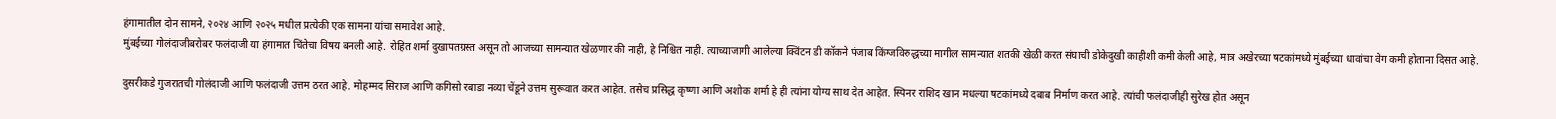हंगामातील दोन सामने, २०२४ आणि २०२५ मधील प्रत्येकी एक सामना यांचा समावेश आहे.
मुंबईच्या गोलंदाजीबरोबर फलंदाजी या हंगामात चिंतेचा विषय बनली आहे. रोहित शर्मा दुखापतग्रस्त असून तो आजच्या सामन्यात खेळणार की नाही, हे निश्चित नाही. त्याच्याजागी आलेल्या क्विंटन डी कॉकने पंजाब किंग्जविरुद्धच्या मागील सामन्यात शतकी खेळी करत संघाची डोकेदुखी काहीशी कमी केली आहे, मात्र अखेरच्या षटकांमध्ये मुंबईच्या धावांचा वेग कमी होताना दिसत आहे.

दुसरीकडे गुजरातची गोलंदाजी आणि फलंदाजी उत्तम ठरत आहे. मोहम्मद सिराज आणि कगिसो रबाडा नव्या चेंडूने उत्तम सुरूवात करत आहेत. तसेच प्रसिद्ध कृष्णा आणि अशोक शर्मा हे ही त्यांना योग्य साथ देत आहेत. स्पिनर राशिद खान मधल्या षटकांमध्ये दबाब निर्माण करत आहे. त्यांची फलंदाजीही सुरेख होत असून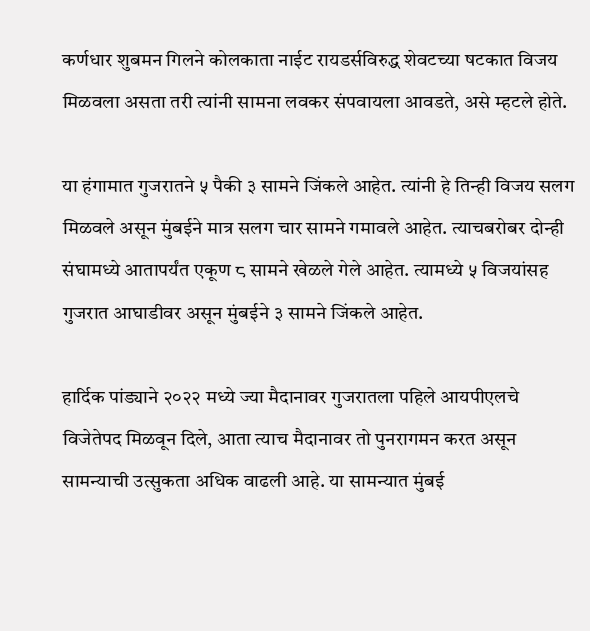कर्णधार शुबमन गिलने कोलकाता नाईट रायडर्सविरुद्ध शेवटच्या षटकात विजय मिळवला असता तरी त्यांनी सामना लवकर संपवायला आवडते, असे म्हटले होते.

या हंगामात गुजरातने ५ पैकी ३ सामने जिंकले आहेत. त्यांनी हे तिन्ही विजय सलग मिळवले असून मुंबईने मात्र सलग चार सामने गमावले आहेत. त्याचबरोबर दोन्ही संघामध्ये आतापर्यंत एकूण ८ सामने खेळले गेले आहेत. त्यामध्ये ५ विजयांसह गुजरात आघाडीवर असून मुंबईने ३ सामने जिंकले आहेत.

हार्दिक पांड्याने २०२२ मध्ये ज्या मैदानावर गुजरातला पहिले आयपीएलचे विजेतेपद मिळवून दिले, आता त्याच मैदानावर तो पुनरागमन करत असून सामन्याची उत्सुकता अधिक वाढली आहे. या सामन्यात मुंबई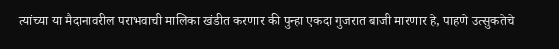त्यांच्या या मैदानावरील पराभवाची मालिका खंडीत करणार की पुन्हा एकदा गुजरात बाजी मारणार हे, पाहणे उत्सुकतेचे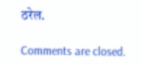ठरेल.

Comments are closed.